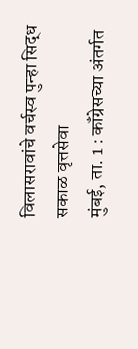विलासरावांचे वर्चस्व पुन्हा सिद्ध
सकाळ वृत्तसेवा
मुंबई, ता. 1 : कॉंग्रेसच्या अंतर्गत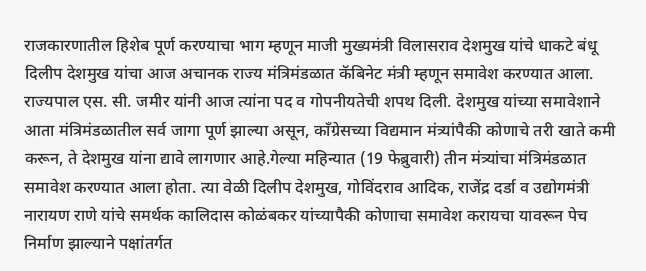राजकारणातील हिशेब पूर्ण करण्याचा भाग म्हणून माजी मुख्यमंत्री विलासराव देशमुख यांचे धाकटे बंधू दिलीप देशमुख यांचा आज अचानक राज्य मंत्रिमंडळात कॅबिनेट मंत्री म्हणून समावेश करण्यात आला. राज्यपाल एस. सी. जमीर यांनी आज त्यांना पद व गोपनीयतेची शपथ दिली. देशमुख यांच्या समावेशाने आता मंत्रिमंडळातील सर्व जागा पूर्ण झाल्या असून, कॉंग्रेसच्या विद्यमान मंत्र्यांपैकी कोणाचे तरी खाते कमी करून, ते देशमुख यांना द्यावे लागणार आहे.गेल्या महिन्यात (19 फेब्रुवारी) तीन मंत्र्यांचा मंत्रिमंडळात समावेश करण्यात आला होता. त्या वेळी दिलीप देशमुख, गोविंदराव आदिक, राजेंद्र दर्डा व उद्योगमंत्री नारायण राणे यांचे समर्थक कालिदास कोळंबकर यांच्यापैकी कोणाचा समावेश करायचा यावरून पेच निर्माण झाल्याने पक्षांतर्गत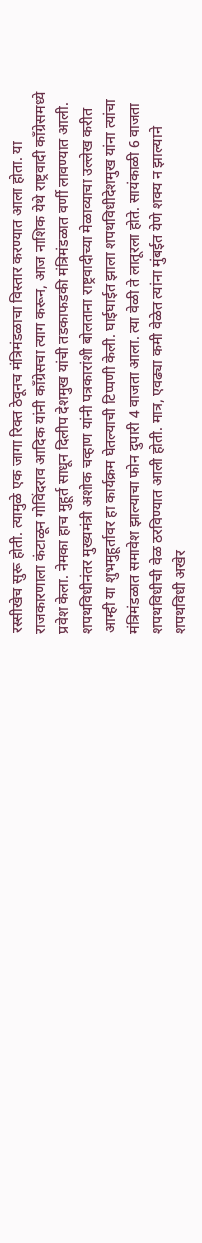रस्सीखेच सुरू होती. त्यामुळे एक जागा रिक्त ठेवूनच मंत्रिमंडळाचा विस्तार करण्यात आला होता. या राजकारणाला कंटाळून गोविंदराव आदिक यांनी कॉंग्रेसचा त्याग करून, आज नाशिक येथे राष्ट्रवादी कॉंग्रेसमध्ये प्रवेश केला. नेमका हाच मुहूर्त साधून दिलीप देशमुख यांची तडकाफडकी मंत्रिमंडळात वर्णी लावण्यात आली. शपथविधीनंतर मुख्यमंत्री अशोक चव्हाण यांनी पत्रकारांशी बोलताना राष्ट्रवादीच्या मेळाव्याचा उल्लेख करीत आम्ही या शुभमुहूर्तावर हा कार्यक्रम घेतल्याची टिप्पणी केली. घाईघाईत झाला शपथविधीदेशमुख यांना त्यांचा मंत्रिमंडळात समावेश झाल्याचा फोन दुपारी 4 वाजता आला. त्या वेळी ते लातूरला होते. सायंकाळी 6 वाजता शपथविधीची वेळ ठरविण्यात आली होती. मात्र, एवढ्या कमी वेळेत त्यांना मुंबईत येणे शक्य न झाल्याने शपथविधी अखेर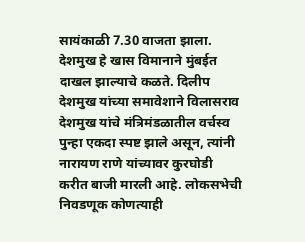सायंकाळी 7.30 वाजता झाला. देशमुख हे खास विमानाने मुंबईत दाखल झाल्याचे कळते. दिलीप देशमुख यांच्या समावेशाने विलासराव देशमुख यांचे मंत्रिमंडळातील वर्चस्व पुन्हा एकदा स्पष्ट झाले असून, त्यांनी नारायण राणे यांच्यावर कुरघोडी करीत बाजी मारली आहे. लोकसभेची निवडणूक कोणत्याही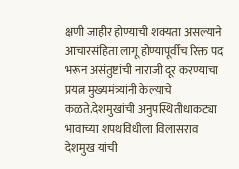क्षणी जाहीर होण्याची शक्यता असल्याने आचारसंहिता लागू होण्यापूर्वीच रिक्त पद भरून असंतुष्टांची नाराजी दूर करण्याचा प्रयत्न मुख्यमंत्र्यांनी केल्याचे कळते.देशमुखांची अनुपस्थितीधाकट्या भावाच्या शपथविधीला विलासराव देशमुख यांची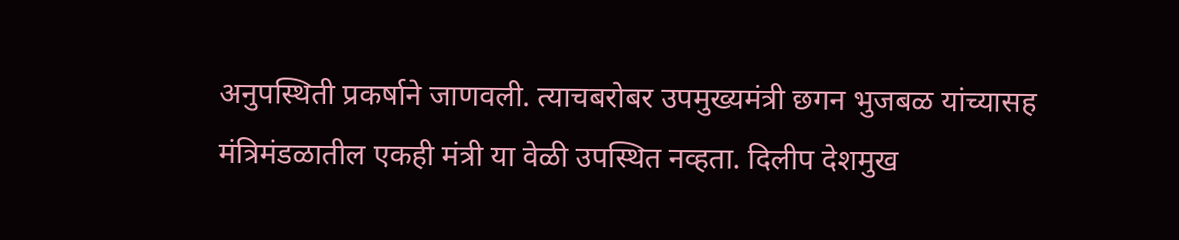अनुपस्थिती प्रकर्षाने जाणवली. त्याचबरोबर उपमुख्यमंत्री छगन भुजबळ यांच्यासह मंत्रिमंडळातील एकही मंत्री या वेळी उपस्थित नव्हता. दिलीप देशमुख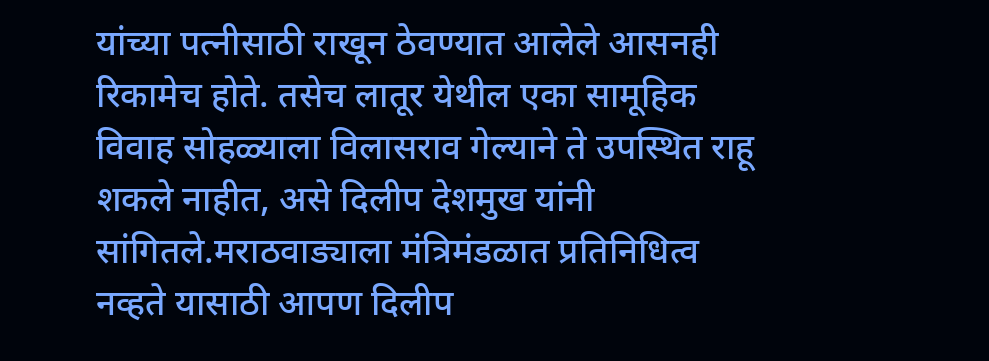यांच्या पत्नीसाठी राखून ठेवण्यात आलेले आसनही रिकामेच होते. तसेच लातूर येथील एका सामूहिक विवाह सोहळ्याला विलासराव गेल्याने ते उपस्थित राहू शकले नाहीत, असे दिलीप देशमुख यांनी सांगितले.मराठवाड्याला मंत्रिमंडळात प्रतिनिधित्व नव्हते यासाठी आपण दिलीप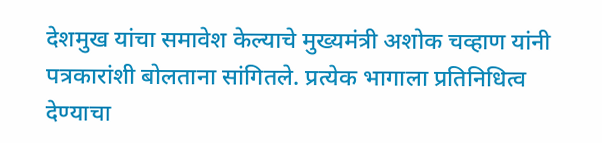देशमुख यांचा समावेश केल्याचे मुख्यमंत्री अशोक चव्हाण यांनी पत्रकारांशी बोलताना सांगितले. प्रत्येक भागाला प्रतिनिधित्व देण्याचा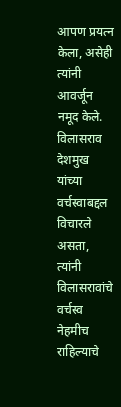आपण प्रयत्न केला, असेही त्यांनी आवर्जून नमूद केले. विलासराव देशमुख यांच्या वर्चस्वाबद्दल विचारले असता, त्यांनी विलासरावांचे वर्चस्व नेहमीच राहिल्याचे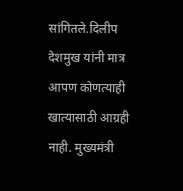सांगितले.दिलीप देशमुख यांनी मात्र आपण कोणत्याही खात्यासाठी आग्रही नाही. मुख्यमंत्री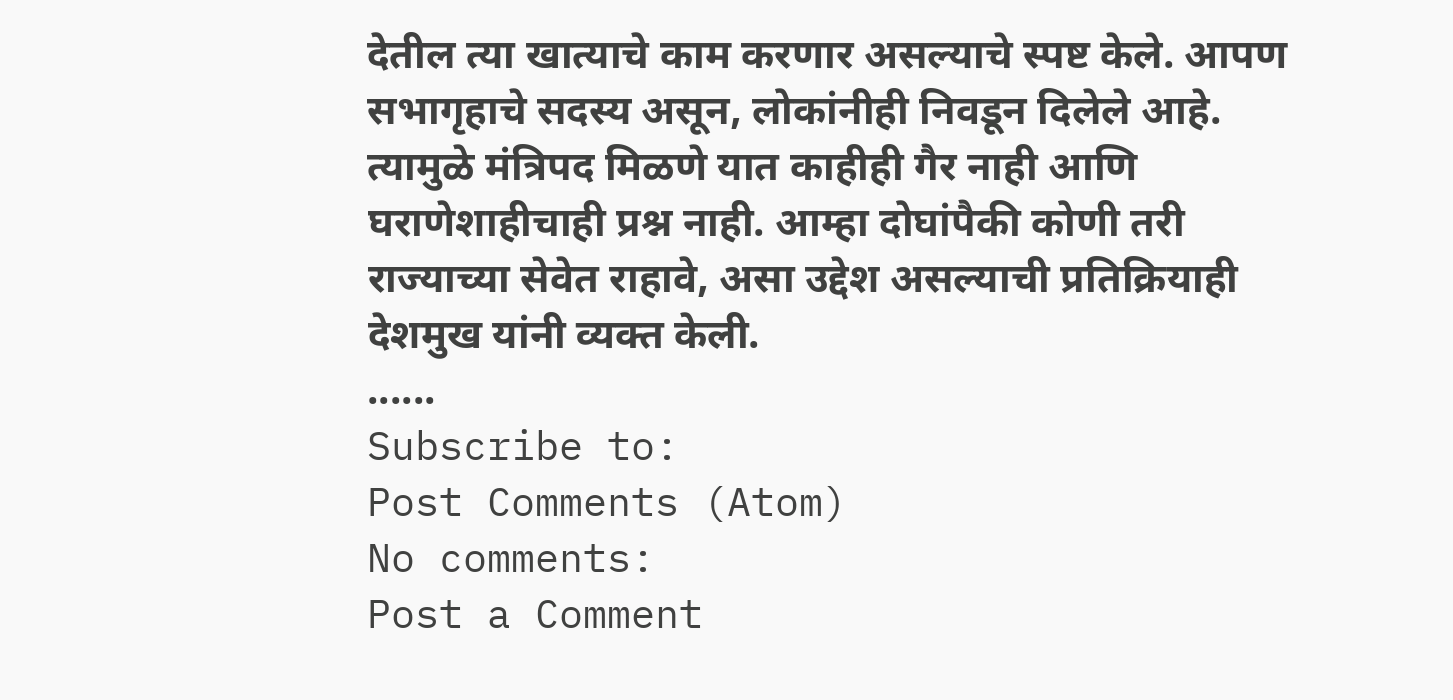देतील त्या खात्याचे काम करणार असल्याचे स्पष्ट केले. आपण सभागृहाचे सदस्य असून, लोकांनीही निवडून दिलेले आहे. त्यामुळे मंत्रिपद मिळणे यात काहीही गैर नाही आणि घराणेशाहीचाही प्रश्न नाही. आम्हा दोघांपैकी कोणी तरी राज्याच्या सेवेत राहावे, असा उद्देश असल्याची प्रतिक्रियाही देशमुख यांनी व्यक्त केली.
......
Subscribe to:
Post Comments (Atom)
No comments:
Post a Comment